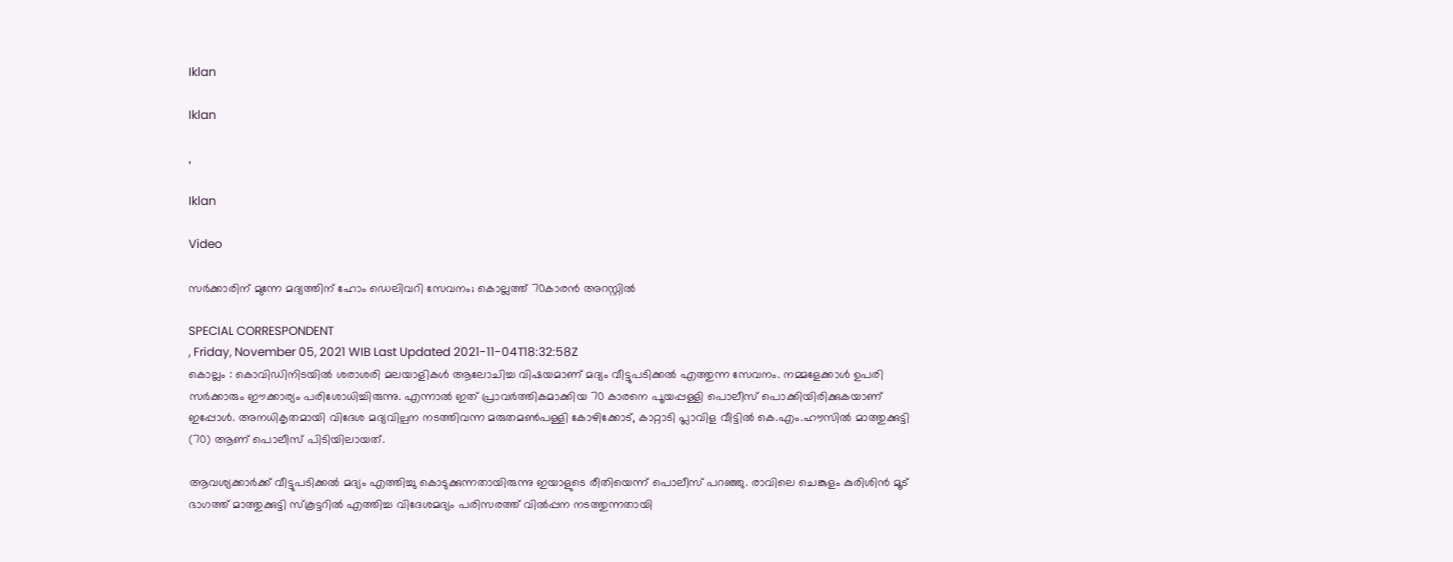Iklan

Iklan

,

Iklan

Video

സർക്കാരിന് മുന്നേ മദ്യത്തിന് ഹോം ഡെലിവറി സേവനം; കൊല്ലത്ത് 70കാരൻ അറസ്റ്റിൽ

SPECIAL CORRESPONDENT
, Friday, November 05, 2021 WIB Last Updated 2021-11-04T18:32:58Z
കൊല്ലം : കൊവിഡിനിടയിൽ ശരാശരി മലയാളികൾ ആലോചിച്ച വിഷയമാണ് മദ്യം വീട്ടുപടിക്കൽ എത്തുന്ന സേവനം. നമ്മളേക്കാൾ ഉപരി സർക്കാരും ഈക്കാര്യം പരിശോധിച്ചിരുന്നു. എന്നാൽ ഇത് പ്രാവർത്തികമാക്കിയ 70 കാരനെ പൂയപ്പള്ളി പൊലീസ് പൊക്കിയിരിക്കുകയാണ് ഇപ്പോൾ. അനധികൃതമായി വിദേശ മദ്യവില്പന നടത്തിവന്ന മരുതമൺപള്ളി കോഴിക്കോട്, കാറ്റാടി പ്ലാവിള വീട്ടിൽ കെ.എം.ഹൗസിൽ മാത്തുക്കുട്ടി (70) ആണ് പൊലീസ് പിടിയിലായത്.

ആവശ്യക്കാർക്ക് വീട്ടുപടിക്കൽ മദ്യം എത്തിച്ചു കൊടുക്കുന്നതായിരുന്നു ഇയാളുടെ രീതിയെന്ന് പൊലീസ് പറഞ്ഞു. രാവിലെ ചെങ്കുളം കുരിശിൻ മൂട് ഭാഗത്ത് മാത്തുക്കുട്ടി സ്കൂട്ടറിൽ എത്തിച്ച വിദേശമദ്യം പരിസരത്ത് വിൽപ്പന നടത്തുന്നതായി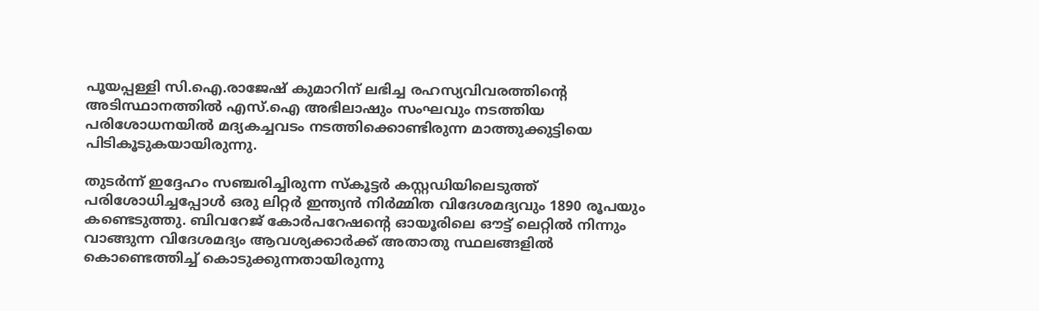പൂയപ്പള്ളി സി.ഐ.രാജേഷ് കുമാറിന് ലഭിച്ച രഹസ്യവിവരത്തിൻ്റെ അടിസ്ഥാനത്തിൽ എസ്.ഐ അഭിലാഷും സംഘവും നടത്തിയ പരിശോധനയിൽ മദ്യകച്ചവടം നടത്തിക്കൊണ്ടിരുന്ന മാത്തുക്കുട്ടിയെ പിടികൂടുകയായിരുന്നു.

തുടർന്ന് ഇദ്ദേഹം സഞ്ചരിച്ചിരുന്ന സ്കൂട്ടർ കസ്റ്റഡിയിലെടുത്ത് പരിശോധിച്ചപ്പോൾ ഒരു ലിറ്റർ ഇന്ത്യൻ നിർമ്മിത വിദേശമദ്യവും 1890 രൂപയും കണ്ടെടുത്തു. ബിവറേജ് കോർപറേഷൻ്റെ ഓയൂരിലെ ഔട്ട് ലെറ്റിൽ നിന്നും വാങ്ങുന്ന വിദേശമദ്യം ആവശ്യക്കാർക്ക് അതാതു സ്ഥലങ്ങളിൽ കൊണ്ടെത്തിച്ച് കൊടുക്കുന്നതായിരുന്നു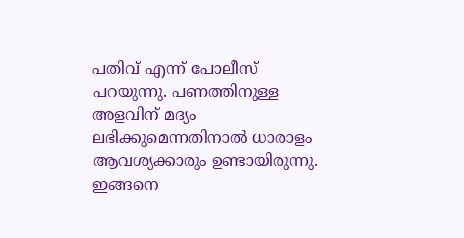പതിവ് എന്ന് പോലീസ് പറയുന്നു. പണത്തിനുള്ള അളവിന് മദ്യം ലഭിക്കുമെന്നതിനാൽ ധാരാളം ആവശ്യക്കാരും ഉണ്ടായിരുന്നു. ഇങ്ങനെ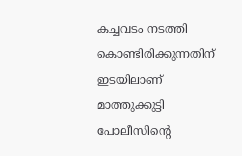കച്ചവടം നടത്തി കൊണ്ടിരിക്കുന്നതിന് ഇടയിലാണ് മാത്തുക്കുട്ടി പോലീസിൻ്റെ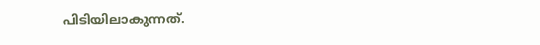പിടിയിലാകുന്നത്.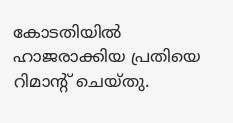കോടതിയിൽ ഹാജരാക്കിയ പ്രതിയെ റിമാൻ്റ് ചെയ്തു.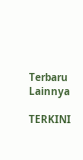Terbaru Lainnya

TERKINI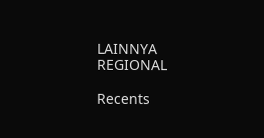LAINNYA
REGIONAL

Recents